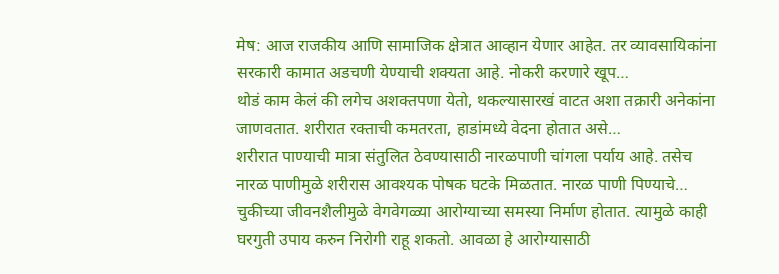मेष: आज राजकीय आणि सामाजिक क्षेत्रात आव्हान येणार आहेत. तर व्यावसायिकांना सरकारी कामात अडचणी येण्याची शक्यता आहे. नोकरी करणारे खूप…
थोडं काम केलं की लगेच अशक्तपणा येतो, थकल्यासारखं वाटत अशा तक्रारी अनेकांना जाणवतात. शरीरात रक्ताची कमतरता, हाडांमध्ये वेदना होतात असे…
शरीरात पाण्याची मात्रा संतुलित ठेवण्यासाठी नारळपाणी चांगला पर्याय आहे. तसेच नारळ पाणीमुळे शरीरास आवश्यक पोषक घटके मिळतात. नारळ पाणी पिण्याचे…
चुकीच्या जीवनशैलीमुळे वेगवेगळ्या आरोग्याच्या समस्या निर्माण होतात. त्यामुळे काही घरगुती उपाय करुन निरोगी राहू शकतो. आवळा हे आरोग्यासाठी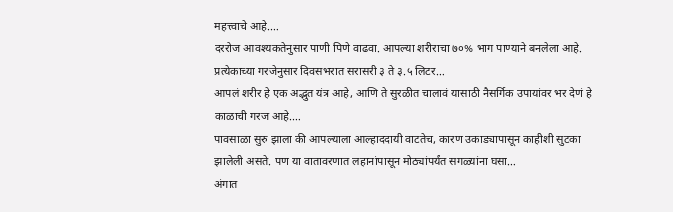महत्त्वाचे आहे.…
दररोज आवश्यकतेनुसार पाणी पिणे वाढवा. आपल्या शरीराचा ७०% भाग पाण्याने बनलेला आहे. प्रत्येकाच्या गरजेनुसार दिवसभरात सरासरी ३ ते ३.५ लिटर…
आपलं शरीर हे एक अद्भुत यंत्र आहे, आणि ते सुरळीत चालावं यासाठी नैसर्गिक उपायांवर भर देणं हे काळाची गरज आहे.…
पावसाळा सुरु झाला की आपल्याला आल्हाददायी वाटतेच, कारण उकाड्यापासून काहीशी सुटका झालेली असते. पण या वातावरणात लहानांपासून मोठ्यांपर्यंत सगळ्यांना घसा…
अंगात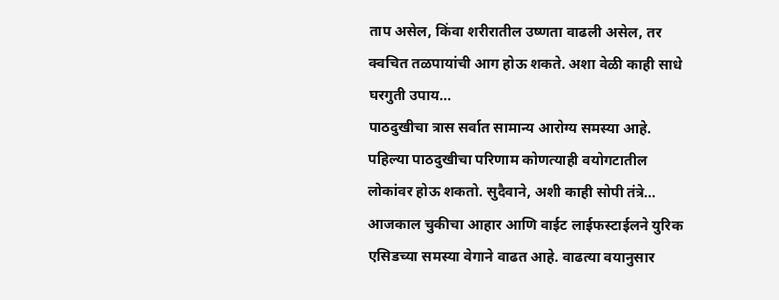ताप असेल, किंवा शरीरातील उष्णता वाढली असेल, तर क्वचित तळपायांची आग होऊ शकते. अशा वेळी काही साधे घरगुती उपाय…
पाठदुखीचा त्रास सर्वात सामान्य आरोग्य समस्या आहे. पहिल्या पाठदुखीचा परिणाम कोणत्याही वयोगटातील लोकांवर होऊ शकतो. सुदैवाने, अशी काही सोपी तंत्रे…
आजकाल चुकीचा आहार आणि वाईट लाईफस्टाईलने युरिक एसिडच्या समस्या वेगाने वाढत आहे. वाढत्या वयानुसार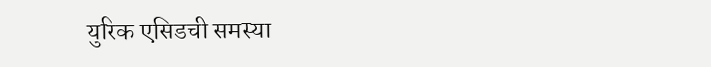युरिक एसिडची समस्या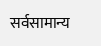सर्वसामान्य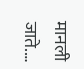मानली जाते.…